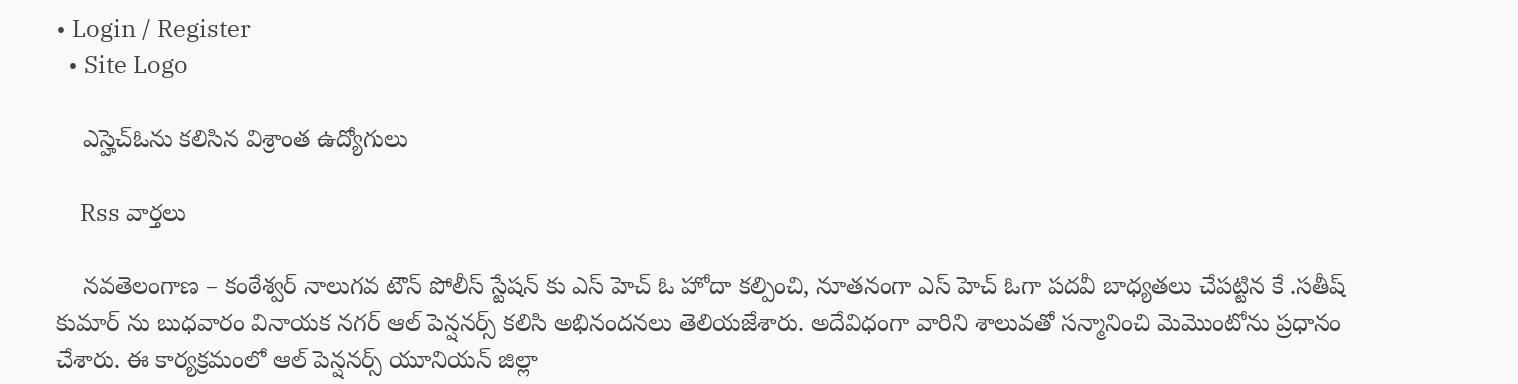• Login / Register
  • Site Logo

    ఎస్హెచ్ఓను కలిసిన విశ్రాంత ఉద్యోగులు

    Rss వార్తలు

    నవతెలంగాణ – కంఠేశ్వర్ నాలుగవ టౌన్ పోలీస్ స్టేషన్ కు ఎస్ హెచ్ ఓ హోదా కల్పించి, నూతనంగా ఎస్ హెచ్ ఓగా పదవీ బాధ్యతలు చేపట్టిన కే .సతీష్ కుమార్ ను బుధవారం వినాయక నగర్ ఆల్ పెన్షనర్స్ కలిసి అభినందనలు తెలియజేశారు. అదేవిధంగా వారిని శాలువతో సన్మానించి మెమొంటోను ప్రధానం చేశారు. ఈ కార్యక్రమంలో ఆల్ పెన్షనర్స్ యూనియన్ జిల్లా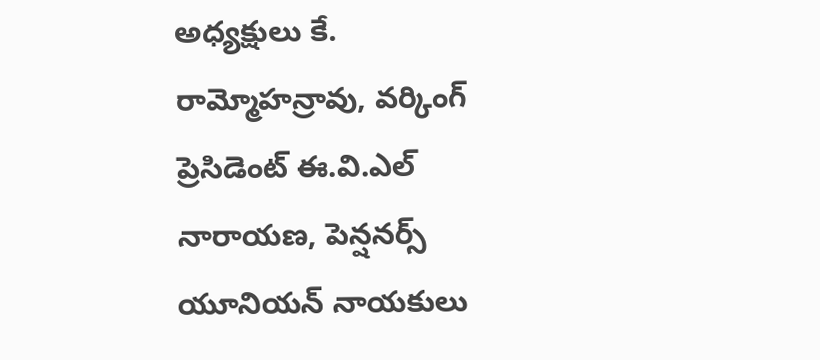అధ్యక్షులు కే. రామ్మోహన్రావు, వర్కింగ్ ప్రెసిడెంట్ ఈ.వి.ఎల్ నారాయణ, పెన్షనర్స్ యూనియన్ నాయకులు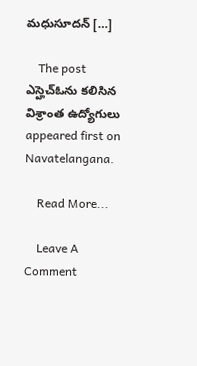మధుసూదన్ […]

    The post ఎస్హెచ్ఓను కలిసిన విశ్రాంత ఉద్యోగులు appeared first on Navatelangana.

    Read More...

    Leave A Comment